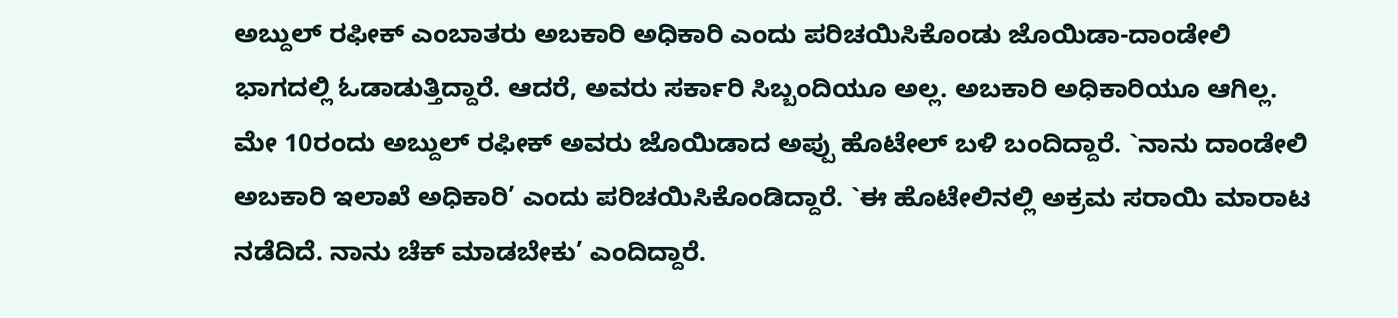ಅಬ್ದುಲ್ ರಫೀಕ್ ಎಂಬಾತರು ಅಬಕಾರಿ ಅಧಿಕಾರಿ ಎಂದು ಪರಿಚಯಿಸಿಕೊಂಡು ಜೊಯಿಡಾ-ದಾಂಡೇಲಿ ಭಾಗದಲ್ಲಿ ಓಡಾಡುತ್ತಿದ್ದಾರೆ. ಆದರೆ, ಅವರು ಸರ್ಕಾರಿ ಸಿಬ್ಬಂದಿಯೂ ಅಲ್ಲ. ಅಬಕಾರಿ ಅಧಿಕಾರಿಯೂ ಆಗಿಲ್ಲ.
ಮೇ 10ರಂದು ಅಬ್ದುಲ್ ರಫೀಕ್ ಅವರು ಜೊಯಿಡಾದ ಅಪ್ಪು ಹೊಟೇಲ್ ಬಳಿ ಬಂದಿದ್ದಾರೆ. `ನಾನು ದಾಂಡೇಲಿ ಅಬಕಾರಿ ಇಲಾಖೆ ಅಧಿಕಾರಿ’ ಎಂದು ಪರಿಚಯಿಸಿಕೊಂಡಿದ್ದಾರೆ. `ಈ ಹೊಟೇಲಿನಲ್ಲಿ ಅಕ್ರಮ ಸರಾಯಿ ಮಾರಾಟ ನಡೆದಿದೆ. ನಾನು ಚೆಕ್ ಮಾಡಬೇಕು’ ಎಂದಿದ್ದಾರೆ.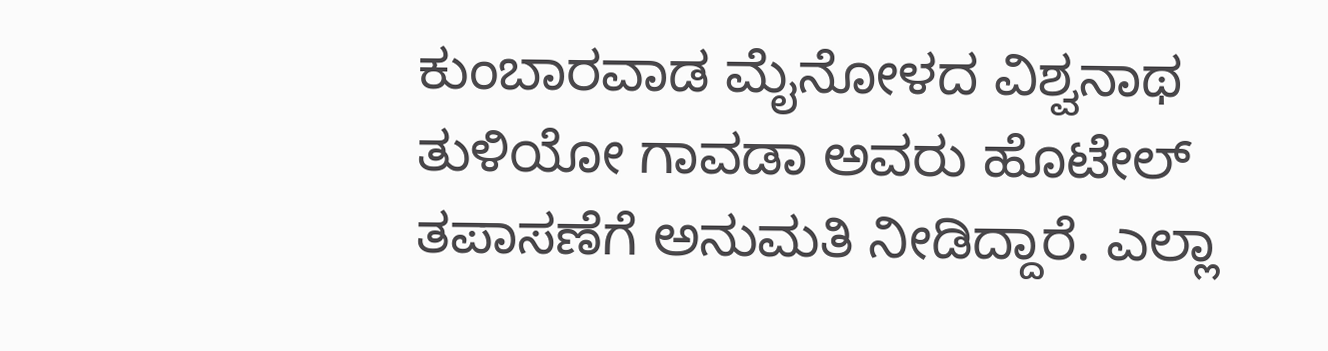ಕುಂಬಾರವಾಡ ಮೈನೋಳದ ವಿಶ್ವನಾಥ ತುಳಿಯೋ ಗಾವಡಾ ಅವರು ಹೊಟೇಲ್ ತಪಾಸಣೆಗೆ ಅನುಮತಿ ನೀಡಿದ್ದಾರೆ. ಎಲ್ಲಾ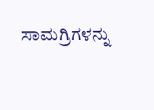ಸಾಮಗ್ರಿಗಳನ್ನು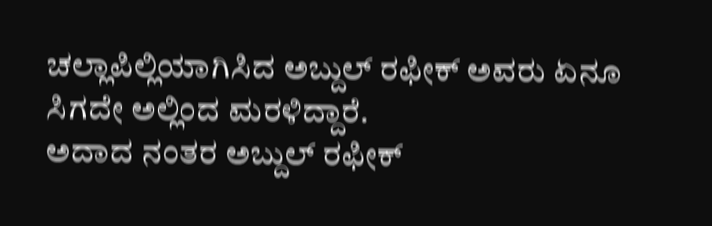ಚಲ್ಲಾಪಿಲ್ಲಿಯಾಗಿಸಿದ ಅಬ್ದುಲ್ ರಫೀಕ್ ಅವರು ಏನೂ ಸಿಗದೇ ಅಲ್ಲಿಂದ ಮರಳಿದ್ದಾರೆ.
ಅದಾದ ನಂತರ ಅಬ್ದುಲ್ ರಫೀಕ್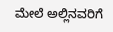ಮೇಲೆ ಅಲ್ಲಿನವರಿಗೆ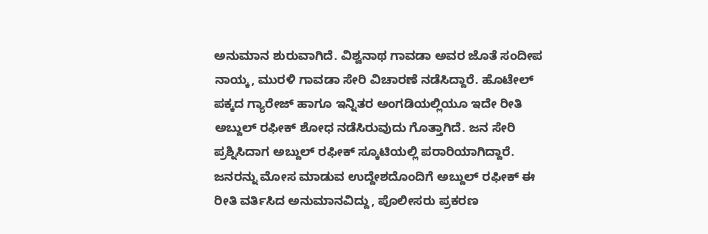ಅನುಮಾನ ಶುರುವಾಗಿದೆ. ವಿಶ್ವನಾಥ ಗಾವಡಾ ಅವರ ಜೊತೆ ಸಂದೀಪ ನಾಯ್ಕ, ಮುರಳಿ ಗಾವಡಾ ಸೇರಿ ವಿಚಾರಣೆ ನಡೆಸಿದ್ದಾರೆ. ಹೊಟೇಲ್ ಪಕ್ಕದ ಗ್ಯಾರೇಜ್ ಹಾಗೂ ಇನ್ನಿತರ ಅಂಗಡಿಯಲ್ಲಿಯೂ ಇದೇ ರೀತಿ ಅಬ್ದುಲ್ ರಫೀಕ್ ಶೋಧ ನಡೆಸಿರುವುದು ಗೊತ್ತಾಗಿದೆ. ಜನ ಸೇರಿ ಪ್ರಶ್ನಿಸಿದಾಗ ಅಬ್ದುಲ್ ರಫೀಕ್ ಸ್ಕೂಟಿಯಲ್ಲಿ ಪರಾರಿಯಾಗಿದ್ದಾರೆ. ಜನರನ್ನು ಮೋಸ ಮಾಡುವ ಉದ್ದೇಶದೊಂದಿಗೆ ಅಬ್ದುಲ್ ರಫೀಕ್ ಈ ರೀತಿ ವರ್ತಿಸಿದ ಅನುಮಾನವಿದ್ದು, ಪೊಲೀಸರು ಪ್ರಕರಣ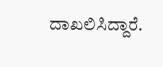ದಾಖಲಿಸಿದ್ದಾರೆ.